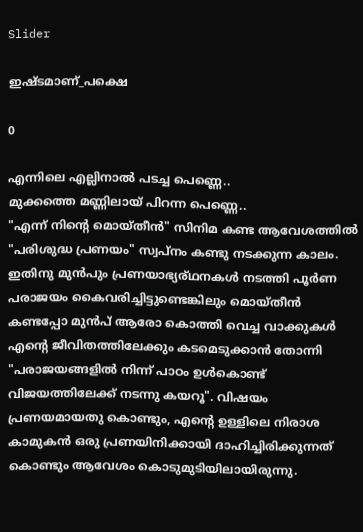Slider

ഇഷ്ടമാണ്_പക്ഷെ

0

എന്നിലെ എല്ലിനാൽ പടച്ച പെണ്ണെ..
മുക്കത്തെ മണ്ണിലായ് പിറന്ന പെണ്ണെ..
"എന്ന് നിന്റെ മൊയ്‌തീൻ" സിനിമ കണ്ട ആവേശത്തിൽ "പരിശുദ്ധ പ്രണയം" സ്വപ്നം കണ്ടു നടക്കുന്ന കാലം. ഇതിനു മുൻപും പ്രണയാഭ്യര്ഥനകൾ നടത്തി പൂർണ പരാജയം കൈവരിച്ചിട്ടുണ്ടെങ്കിലും മൊയ്‌തീൻ കണ്ടപ്പോ മുൻപ് ആരോ കൊത്തി വെച്ച വാക്കുകൾ എന്റെ ജീവിതത്തിലേക്കും കടമെടുക്കാൻ തോന്നി "പരാജയങ്ങളിൽ നിന്ന് പാഠം ഉൾകൊണ്ട് വിജയത്തിലേക്ക് നടന്നു കയറൂ". വിഷയം പ്രണയമായതു കൊണ്ടും, എന്റെ ഉള്ളിലെ നിരാശ കാമുകൻ ഒരു പ്രണയിനിക്കായി ദാഹിച്ചിരിക്കുന്നത് കൊണ്ടും ആവേശം കൊടുമുടിയിലായിരുന്നു.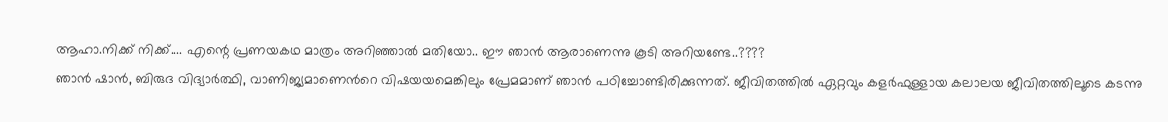ആഹാ.നിക്ക് നിക്ക്.... എന്റെ പ്രണയകഥ മാത്രം അറിഞ്ഞാൽ മതിയോ.. ഈ ഞാൻ ആരാണെന്നു കൂടി അറിയണ്ടേ..????
ഞാൻ ഷാൻ, ബിരുദ വിദ്യാർത്ഥി, വാണിജ്യമാണെൻറെ വിഷയയമെങ്കിലും പ്രേമമാണ് ഞാൻ പഠിച്ചോണ്ടിരിക്കുന്നത്. ജീവിതത്തിൽ ഏറ്റവും കളർഫുള്ളായ കലാലയ ജീവിതത്തിലൂടെ കടന്നു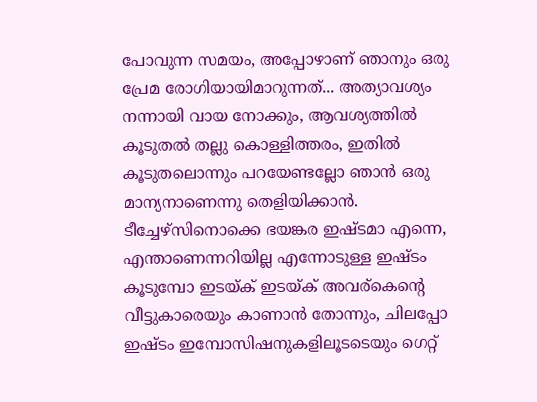പോവുന്ന സമയം, അപ്പോഴാണ് ഞാനും ഒരു പ്രേമ രോഗിയായിമാറുന്നത്... അത്യാവശ്യം നന്നായി വായ നോക്കും, ആവശ്യത്തിൽ കൂടുതൽ തല്ലു കൊള്ളിത്തരം, ഇതിൽ കൂടുതലൊന്നും പറയേണ്ടല്ലോ ഞാൻ ഒരു മാന്യനാണെന്നു തെളിയിക്കാൻ. ടീച്ചേഴ്സിനൊക്കെ ഭയങ്കര ഇഷ്ടമാ എന്നെ, എന്താണെന്നറിയില്ല എന്നോടുള്ള ഇഷ്ടം കൂടുമ്പോ ഇടയ്ക് ഇടയ്ക് അവര്കെന്റെ വീട്ടുകാരെയും കാണാൻ തോന്നും, ചിലപ്പോ ഇഷ്ടം ഇമ്പോസിഷനുകളിലൂടടെയും ഗെറ്റ്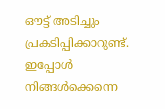ഔട്ട് അടിച്ചും പ്രകടിപ്പിക്കാറുണ്ട്.
ഇപ്പോൾ നിങ്ങൾക്കെന്നെ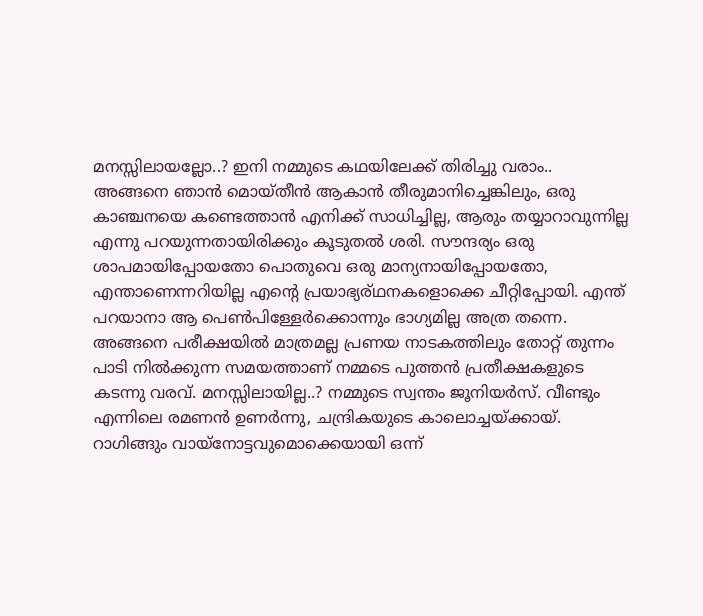മനസ്സിലായല്ലോ..? ഇനി നമ്മുടെ കഥയിലേക്ക് തിരിച്ചു വരാം..
അങ്ങനെ ഞാൻ മൊയ്‌തീൻ ആകാൻ തീരുമാനിച്ചെങ്കിലും, ഒരു കാഞ്ചനയെ കണ്ടെത്താൻ എനിക്ക് സാധിച്ചില്ല, ആരും തയ്യാറാവുന്നില്ല എന്നു പറയുന്നതായിരിക്കും കൂടുതൽ ശരി. സൗന്ദര്യം ഒരു ശാപമായിപ്പോയതോ പൊതുവെ ഒരു മാന്യനായിപ്പോയതോ, എന്താണെന്നറിയില്ല എന്റെ പ്രയാഭ്യര്ഥനകളൊക്കെ ചീറ്റിപ്പോയി. എന്ത് പറയാനാ ആ പെൺപിള്ളേർക്കൊന്നും ഭാഗ്യമില്ല അത്ര തന്നെ.
അങ്ങനെ പരീക്ഷയിൽ മാത്രമല്ല പ്രണയ നാടകത്തിലും തോറ്റ് തുന്നം പാടി നിൽക്കുന്ന സമയത്താണ് നമ്മടെ പുത്തൻ പ്രതീക്ഷകളുടെ കടന്നു വരവ്. മനസ്സിലായില്ല..? നമ്മുടെ സ്വന്തം ജൂനിയർസ്‌. വീണ്ടും എന്നിലെ രമണൻ ഉണർന്നു, ചന്ദ്രികയുടെ കാലൊച്ചയ്ക്കായ്.
റാഗിങ്ങും വായ്നോട്ടവുമൊക്കെയായി ഒന്ന്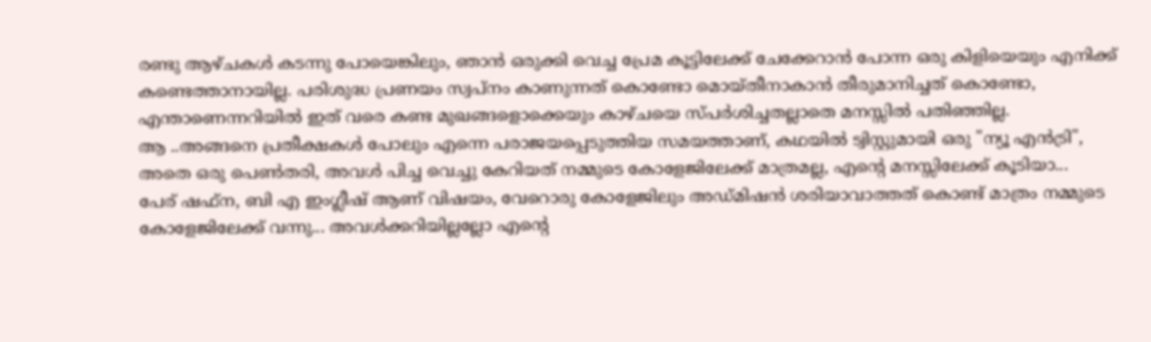രണ്ടു ആഴ്ചകൾ കടന്നു പോയെങ്കിലും, ഞാൻ ഒരുക്കി വെച്ച പ്രേമ കൂട്ടിലേക്ക് ചേക്കേറാൻ പോന്ന ഒരു കിളിയെയും എനിക്ക് കണ്ടെത്താനായില്ല. പരിശുദ്ധ പ്രണയം സ്വപ്നം കാണുന്നത് കൊണ്ടോ മൊയ്തീനാകാൻ തീരുമാനിച്ചത് കൊണ്ടോ, എന്താണെന്നറിയിൽ ഇത് വരെ കണ്ട മുഖങ്ങളൊക്കെയും കാഴ്ചയെ സ്പർശിച്ചതല്ലാതെ മനസ്സിൽ പതിഞ്ഞില്ല.
ആ ..അങ്ങനെ പ്രതീക്ഷകൾ പോലും എന്നെ പരാജയപ്പെടുത്തിയ സമയത്താണ്, കഥയിൽ ട്വിസ്റ്റുമായി ഒരു "ന്യൂ എൻട്രി", അതെ ഒരു പെൺതരി, അവൾ പിച്ച വെച്ചു കേറിയത് നമ്മുടെ കോളേജിലേക്ക് മാത്രമല്ല, എന്റെ മനസ്സിലേക്ക് കൂടിയാ...
പേര് ഷഫ്‌ന, ബി എ ഇംഗ്ലീഷ് ആണ് വിഷയം, വേറൊരു കോളേജിലും അഡ്മിഷൻ ശരിയാവാത്തത് കൊണ്ട് മാത്രം നമ്മുടെ കോളേജിലേക്ക് വന്നു... അവൾക്കറിയില്ലല്ലോ എന്റെ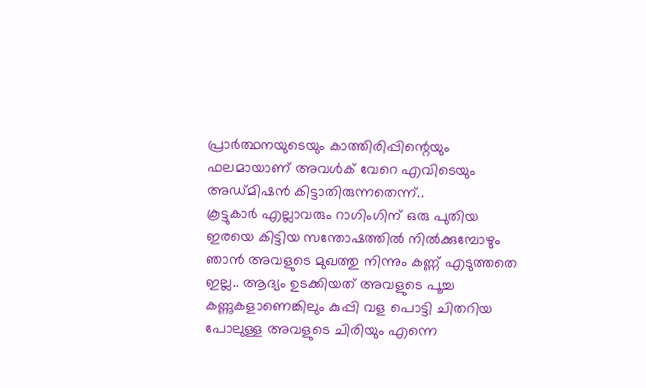പ്രാർത്ഥനയുടെയും കാത്തിരിപ്പിന്റെയും ഫലമായാണ് അവൾക് വേറെ എവിടെയും അഡ്മിഷൻ കിട്ടാതിരുന്നതെന്ന്..
കൂട്ടുകാർ എല്ലാവരും റാഗിംഗിന് ഒരു പുതിയ ഇരയെ കിട്ടിയ സന്തോഷത്തിൽ നിൽക്കുമ്പോഴും ഞാൻ അവളുടെ മുഖത്തു നിന്നും കണ്ണ് എടുത്തതെ ഇല്ല.. ആദ്യം ഉടക്കിയത് അവളുടെ പൂച്ച കണ്ണുകളാണെങ്കിലും കുപ്പി വള പൊട്ടി ചിതറിയ പോലുള്ള അവളുടെ ചിരിയും എന്നെ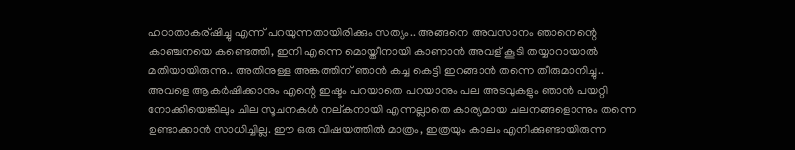ഹഠാതാകര്ഷിച്ചു എന്ന് പറയുന്നതായിരിക്കും സത്യം.. അങ്ങനെ അവസാനം ഞാനെന്റെ കാഞ്ചനയെ കണ്ടെത്തി, ഇനി എന്നെ മൊയ്തീനായി കാണാൻ അവള് കൂടി തയ്യാറായാൽ മതിയായിരുന്നു.. അതിനുള്ള അങ്കത്തിന് ഞാൻ കച്ച കെട്ടി ഇറങ്ങാൻ തന്നെ തീരുമാനിച്ചു..
അവളെ ആകർഷിക്കാനും എന്റെ ഇഷ്ടം പറയാതെ പറയാനും പല അടവുകളും ഞാൻ പയറ്റി നോക്കിയെങ്കിലും ചില സൂചനകൾ നല്കനായി എന്നല്ലാതെ കാര്യമായ ചലനങ്ങളൊന്നും തന്നെ ഉണ്ടാക്കാൻ സാധിച്ചില്ല. ഈ ഒരു വിഷയത്തിൽ മാത്രം, ഇത്രയും കാലം എനിക്കുണ്ടായിരുന്ന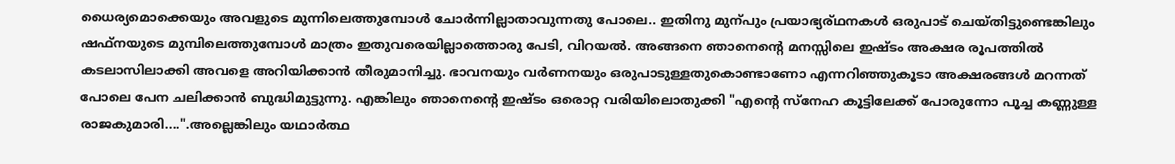ധൈര്യമൊക്കെയും അവളുടെ മുന്നിലെത്തുമ്പോൾ ചോർന്നില്ലാതാവുന്നതു പോലെ.. ഇതിനു മുന്പും പ്രയാഭ്യര്ഥനകൾ ഒരുപാട് ചെയ്തിട്ടുണ്ടെങ്കിലും ഷഫ്‌നയുടെ മുമ്പിലെത്തുമ്പോൾ മാത്രം ഇതുവരെയില്ലാത്തൊരു പേടി, വിറയൽ. അങ്ങനെ ഞാനെന്റെ മനസ്സിലെ ഇഷ്ടം അക്ഷര രൂപത്തിൽ കടലാസിലാക്കി അവളെ അറിയിക്കാൻ തീരുമാനിച്ചു. ഭാവനയും വർണനയും ഒരുപാടുള്ളതുകൊണ്ടാണോ എന്നറിഞ്ഞുകൂടാ അക്ഷരങ്ങൾ മറന്നത് പോലെ പേന ചലിക്കാൻ ബുദ്ധിമുട്ടുന്നു. എങ്കിലും ഞാനെന്റെ ഇഷ്ടം ഒരൊറ്റ വരിയിലൊതുക്കി "എന്റെ സ്നേഹ കൂട്ടിലേക്ക് പോരുന്നോ പൂച്ച കണ്ണുള്ള രാജകുമാരി....".അല്ലെങ്കിലും യഥാർത്ഥ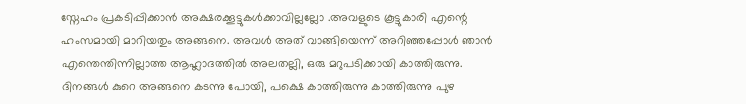സ്നേഹം പ്രകടിപ്പിക്കാൻ അക്ഷരക്കൂട്ടുകൾക്കാവില്ലല്ലോ .അവളുടെ കൂട്ടുകാരി എന്റെ ഹംസമായി മാറിയതും അങ്ങനെ. അവൾ അത് വാങ്ങിയെന്ന് അറിഞ്ഞപ്പോൾ ഞാൻ എന്തെന്തിന്നില്ലാത്ത ആഹ്ലാദത്തിൽ അലതല്ലി, ഒരു മറുപടിക്കായി കാത്തിരുന്നു. ദിനങ്ങൾ കുറെ അങ്ങനെ കടന്നു പോയി, പക്ഷെ കാത്തിരുന്നു കാത്തിരുന്നു പുഴ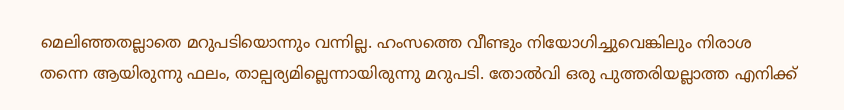മെലിഞ്ഞതല്ലാതെ മറുപടിയൊന്നും വന്നില്ല. ഹംസത്തെ വീണ്ടും നിയോഗിച്ചുവെങ്കിലും നിരാശ തന്നെ ആയിരുന്നു ഫലം, താല്പര്യമില്ലെന്നായിരുന്നു മറുപടി. തോൽവി ഒരു പുത്തരിയല്ലാത്ത എനിക്ക്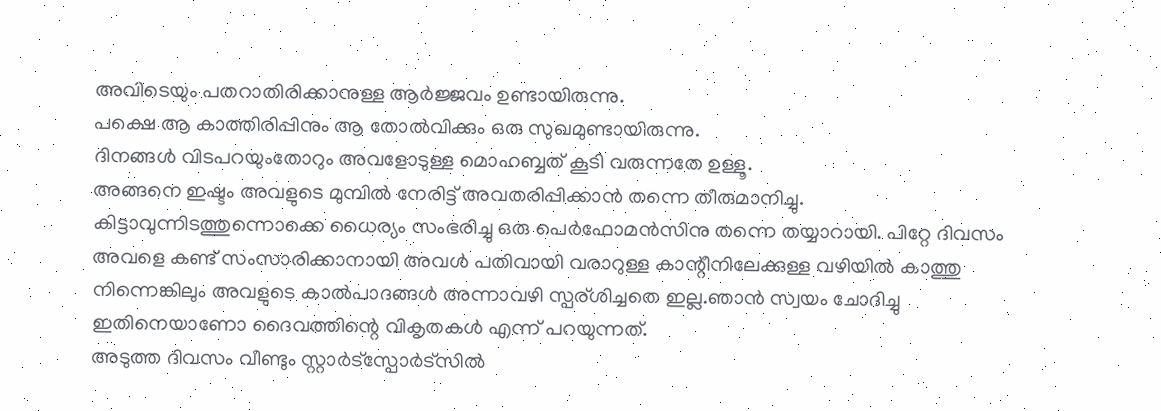അവിടെയും പതറാതിരിക്കാനുള്ള ആർജ്ജവം ഉണ്ടായിരുന്നു.
പക്ഷെ ആ കാത്തിരിപ്പിനും ആ തോൽവിക്കും ഒരു സുഖമുണ്ടായിരുന്നു.
ദിനങ്ങൾ വിടപറയുംതോറും അവളോടുള്ള മൊഹബ്ബത് കൂടി വരുന്നതേ ഉള്ളൂ.
അങ്ങനെ ഇഷ്ടം അവളുടെ മുമ്പിൽ നേരിട്ട് അവതരിപ്പിക്കാൻ തന്നെ തീരുമാനിച്ചു. കിട്ടാവുന്നിടത്തുന്നൊക്കെ ധൈര്യം സംഭരിച്ചു ഒരു പെർഫോമൻസിനു തന്നെ തയ്യാറായി. പിറ്റേ ദിവസം അവളെ കണ്ട് സംസാരിക്കാനായി അവൾ പതിവായി വരാറുള്ള കാന്റീനിലേക്കുള്ള വഴിയിൽ കാത്തു നിന്നെങ്കിലും അവളുടെ കാൽപാദങ്ങൾ അന്നാവഴി സ്പര്ശിച്ചതെ ഇല്ല.ഞാൻ സ്വയം ചോദിച്ചു ഇതിനെയാണോ ദൈവത്തിന്റെ വികൃതകൾ എന്ന് പറയുന്നത്.
അടുത്ത ദിവസം വീണ്ടും സ്റ്റാർട്സ്പോർട്സിൽ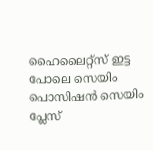ഹൈലൈറ്റ്സ് ഇട്ട പോലെ സെയിം പൊസിഷൻ സെയിം പ്ലേസ്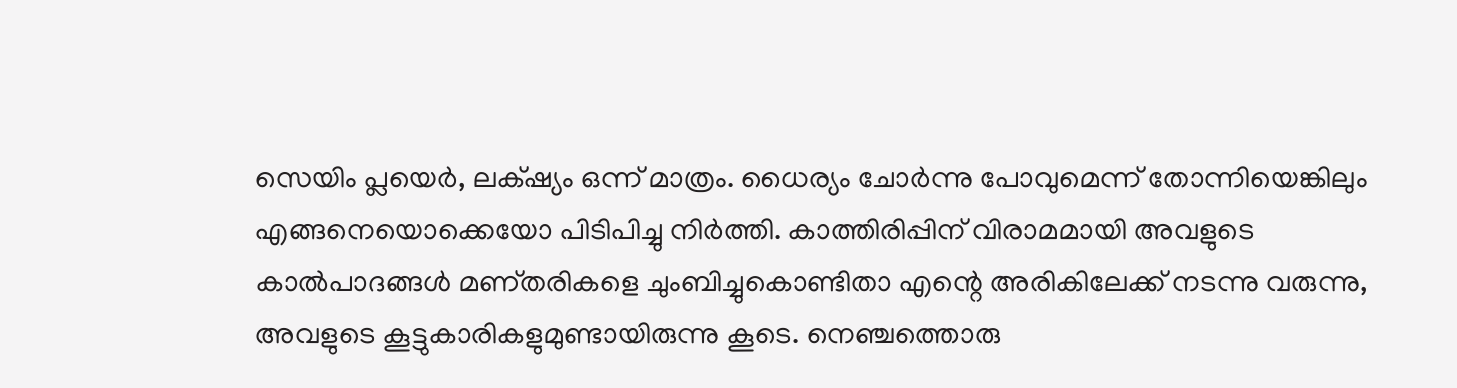സെയിം പ്ലയെർ, ലക്‌ഷ്യം ഒന്ന് മാത്രം. ധൈര്യം ചോർന്നു പോവുമെന്ന് തോന്നിയെങ്കിലും എങ്ങനെയൊക്കെയോ പിടിപിച്ചു നിർത്തി. കാത്തിരിപ്പിന് വിരാമമായി അവളുടെ കാൽപാദങ്ങൾ മണ്തരികളെ ചുംബിച്ചുകൊണ്ടിതാ എന്റെ അരികിലേക്ക് നടന്നു വരുന്നു, അവളുടെ കൂട്ടുകാരികളുമുണ്ടായിരുന്നു കൂടെ. നെഞ്ചത്തൊരു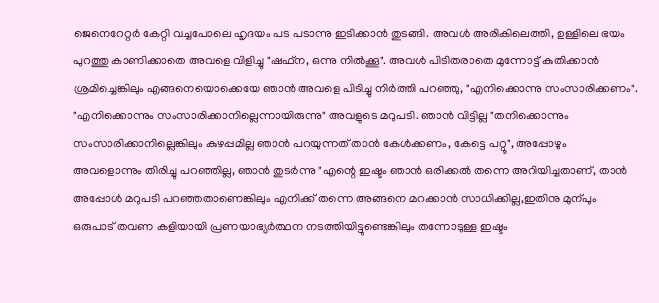ജെനെറേറ്റർ കേറ്റി വച്ചപോലെ ഹൃദയം പട പടാന്നു ഇടിക്കാൻ തുടങ്ങി. അവൾ അരികിലെത്തി, ഉള്ളിലെ ഭയം പുറത്തു കാണിക്കാതെ അവളെ വിളിച്ചു "ഷഫ്‌ന, ഒന്നു നിൽക്കൂ". അവൾ പിടിതരാതെ മുന്നോട്ട് കുതിക്കാൻ ശ്രമിച്ചെങ്കിലും എങ്ങനെയൊക്കെയേ ഞാൻ അവളെ പിടിച്ചു നിർത്തി പറഞ്ഞു, "എനിക്കൊന്നു സംസാരിക്കണം". "എനിക്കൊന്നും സംസാരിക്കാനില്ലെന്നായിരുന്നു" അവളുടെ മറുപടി. ഞാൻ വിട്ടില്ല "തനിക്കൊന്നും സംസാരിക്കാനില്ലെങ്കിലും കുഴപ്പമില്ല ഞാൻ പറയുന്നത് താൻ കേൾക്കണം, കേട്ടെ പറ്റൂ", അപ്പോഴും അവളൊന്നും തിരിച്ചു പറഞ്ഞില്ല, ഞാൻ തുടർന്നു "എന്റെ ഇഷ്ടം ഞാൻ ഒരിക്കൽ തന്നെ അറിയിച്ചതാണ്, താൻ അപ്പോൾ മറുപടി പറഞ്ഞതാണെങ്കിലും എനിക്ക് തന്നെ അങ്ങനെ മറക്കാൻ സാധിക്കില്ല,ഇതിനു മുന്പും ഒരുപാട് തവണ കളിയായി പ്രണയാഭ്യർത്ഥന നടത്തിയിട്ടുണ്ടെങ്കിലും തന്നോടുള്ള ഇഷ്ടം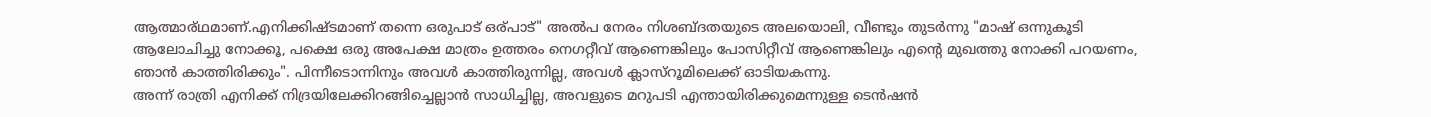ആത്മാര്ഥമാണ്.എനിക്കിഷ്ടമാണ് തന്നെ ഒരുപാട് ഒര്പാട്" അൽപ നേരം നിശബ്ദതയുടെ അലയൊലി, വീണ്ടും തുടർന്നു "മാഷ് ഒന്നുകൂടി ആലോചിച്ചു നോക്കൂ, പക്ഷെ ഒരു അപേക്ഷ മാത്രം ഉത്തരം നെഗറ്റീവ് ആണെങ്കിലും പോസിറ്റീവ് ആണെങ്കിലും എന്റെ മുഖത്തു നോക്കി പറയണം, ഞാൻ കാത്തിരിക്കും". പിന്നീടൊന്നിനും അവൾ കാത്തിരുന്നില്ല, അവൾ ക്ലാസ്റൂമിലെക്ക് ഓടിയകന്നു.
അന്ന് രാത്രി എനിക്ക് നിദ്രയിലേക്കിറങ്ങിച്ചെല്ലാൻ സാധിച്ചില്ല, അവളുടെ മറുപടി എന്തായിരിക്കുമെന്നുള്ള ടെൻഷൻ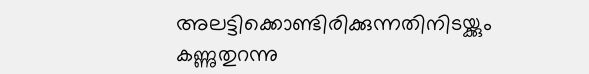അലട്ടിക്കൊണ്ടിരിക്കുന്നതിനിടയ്ക്കും കണ്ണുതുറന്നു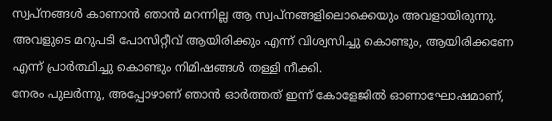സ്വപ്‌നങ്ങൾ കാണാൻ ഞാൻ മറന്നില്ല ആ സ്വപ്നങ്ങളിലൊക്കെയും അവളായിരുന്നു. അവളുടെ മറുപടി പോസിറ്റീവ് ആയിരിക്കും എന്ന് വിശ്വസിച്ചു കൊണ്ടും, ആയിരിക്കണേ എന്ന് പ്രാർത്ഥിച്ചു കൊണ്ടും നിമിഷങ്ങൾ തള്ളി നീക്കി.
നേരം പുലർന്നു, അപ്പോഴാണ് ഞാൻ ഓർത്തത് ഇന്ന് കോളേജിൽ ഓണാഘോഷമാണ്,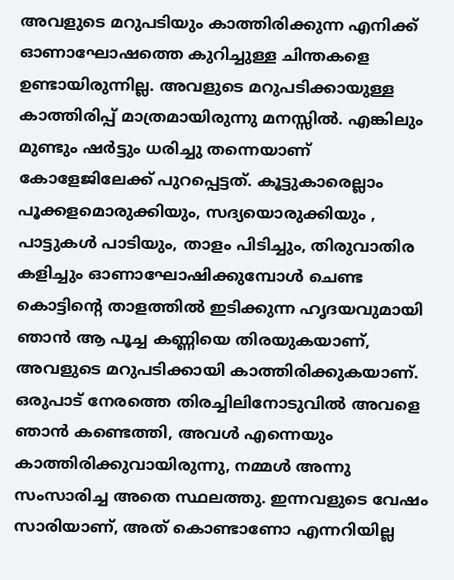അവളുടെ മറുപടിയും കാത്തിരിക്കുന്ന എനിക്ക് ഓണാഘോഷത്തെ കുറിച്ചുള്ള ചിന്തകളെ ഉണ്ടായിരുന്നില്ല. അവളുടെ മറുപടിക്കായുള്ള കാത്തിരിപ്പ് മാത്രമായിരുന്നു മനസ്സിൽ. എങ്കിലും മുണ്ടും ഷർട്ടും ധരിച്ചു തന്നെയാണ് കോളേജിലേക്ക് പുറപ്പെട്ടത്. കൂട്ടുകാരെല്ലാം പൂക്കളമൊരുക്കിയും, സദ്യയൊരുക്കിയും , പാട്ടുകൾ പാടിയും, താളം പിടിച്ചും, തിരുവാതിര കളിച്ചും ഓണാഘോഷിക്കുമ്പോൾ ചെണ്ട കൊട്ടിന്റെ താളത്തിൽ ഇടിക്കുന്ന ഹൃദയവുമായി ഞാൻ ആ പൂച്ച കണ്ണിയെ തിരയുകയാണ്, അവളുടെ മറുപടിക്കായി കാത്തിരിക്കുകയാണ്. ഒരുപാട് നേരത്തെ തിരച്ചിലിനോടുവിൽ അവളെ ഞാൻ കണ്ടെത്തി, അവൾ എന്നെയും കാത്തിരിക്കുവായിരുന്നു, നമ്മൾ അന്നു സംസാരിച്ച അതെ സ്ഥലത്തു. ഇന്നവളുടെ വേഷം സാരിയാണ്, അത് കൊണ്ടാണോ എന്നറിയില്ല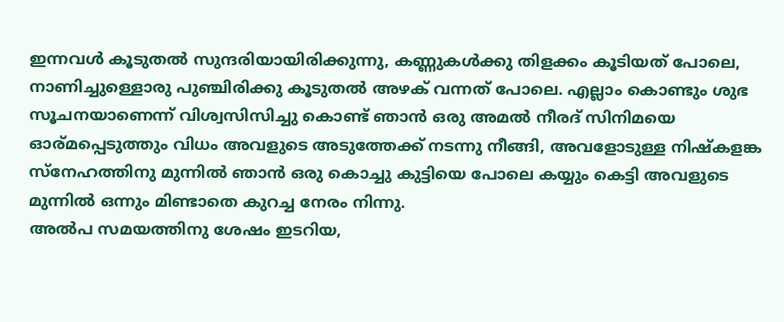ഇന്നവൾ കൂടുതൽ സുന്ദരിയായിരിക്കുന്നു, കണ്ണുകൾക്കു തിളക്കം കൂടിയത് പോലെ, നാണിച്ചുള്ളൊരു പുഞ്ചിരിക്കു കൂടുതൽ അഴക് വന്നത് പോലെ. എല്ലാം കൊണ്ടും ശുഭ സൂചനയാണെന്ന് വിശ്വസിസിച്ചു കൊണ്ട് ഞാൻ ഒരു അമൽ നീരദ് സിനിമയെ ഓര്മപ്പെടുത്തും വിധം അവളുടെ അടുത്തേക്ക് നടന്നു നീങ്ങി, അവളോടുള്ള നിഷ്കളങ്ക സ്നേഹത്തിനു മുന്നിൽ ഞാൻ ഒരു കൊച്ചു കുട്ടിയെ പോലെ കയ്യും കെട്ടി അവളുടെ മുന്നിൽ ഒന്നും മിണ്ടാതെ കുറച്ച നേരം നിന്നു.
അൽപ സമയത്തിനു ശേഷം ഇടറിയ,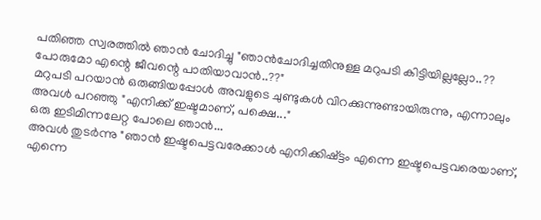പതിഞ്ഞ സ്വരത്തിൽ ഞാൻ ചോദിച്ചു "ഞാൻചോദിച്ചതിനുള്ള മറുപടി കിട്ടിയില്ലല്ലോ..?? പോരുമോ എന്റെ ജീവന്റെ പാതിയാവാൻ..??"
മറുപടി പറയാൻ ഒരുങ്ങിയപ്പോൾ അവളുടെ ചുണ്ടുകൾ വിറക്കുന്നുണ്ടായിരുന്നു, എന്നാലും അവൾ പറഞ്ഞു "എനിക്ക് ഇഷ്ടമാണ്, പക്ഷെ..."
ഒരു ഇടിമിന്നലേറ്റ പോലെ ഞാൻ...
അവൾ തുടർന്നു "ഞാൻ ഇഷ്ടപെട്ടവരേക്കാൾ എനിക്കിഷ്ട്ടം എന്നെ ഇഷ്ടപെട്ടവരെയാണ്, എന്നെ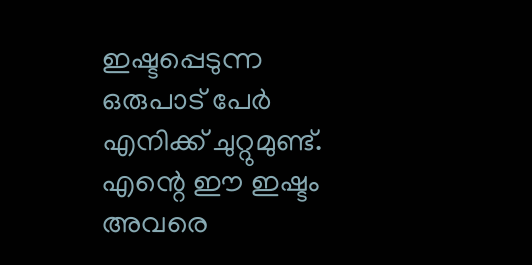ഇഷ്ടപ്പെടുന്ന ഒരുപാട് പേർ എനിക്ക് ചുറ്റുമുണ്ട്. എന്റെ ഈ ഇഷ്ടം അവരെ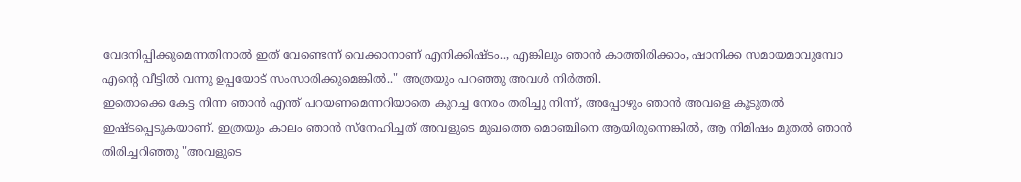വേദനിപ്പിക്കുമെന്നതിനാൽ ഇത് വേണ്ടെന്ന് വെക്കാനാണ് എനിക്കിഷ്ടം.., എങ്കിലും ഞാൻ കാത്തിരിക്കാം, ഷാനിക്ക സമായമാവുമ്പോ എന്റെ വീട്ടിൽ വന്നു ഉപ്പയോട് സംസാരിക്കുമെങ്കിൽ.." അത്രയും പറഞ്ഞു അവൾ നിർത്തി.
ഇതൊക്കെ കേട്ട നിന്ന ഞാൻ എന്ത് പറയണമെന്നറിയാതെ കുറച്ച നേരം തരിച്ചു നിന്ന്, അപ്പോഴും ഞാൻ അവളെ കൂടുതൽ ഇഷ്ടപ്പെടുകയാണ്. ഇത്രയും കാലം ഞാൻ സ്നേഹിച്ചത് അവളുടെ മുഖത്തെ മൊഞ്ചിനെ ആയിരുന്നെങ്കിൽ, ആ നിമിഷം മുതൽ ഞാൻ തിരിച്ചറിഞ്ഞു "അവളുടെ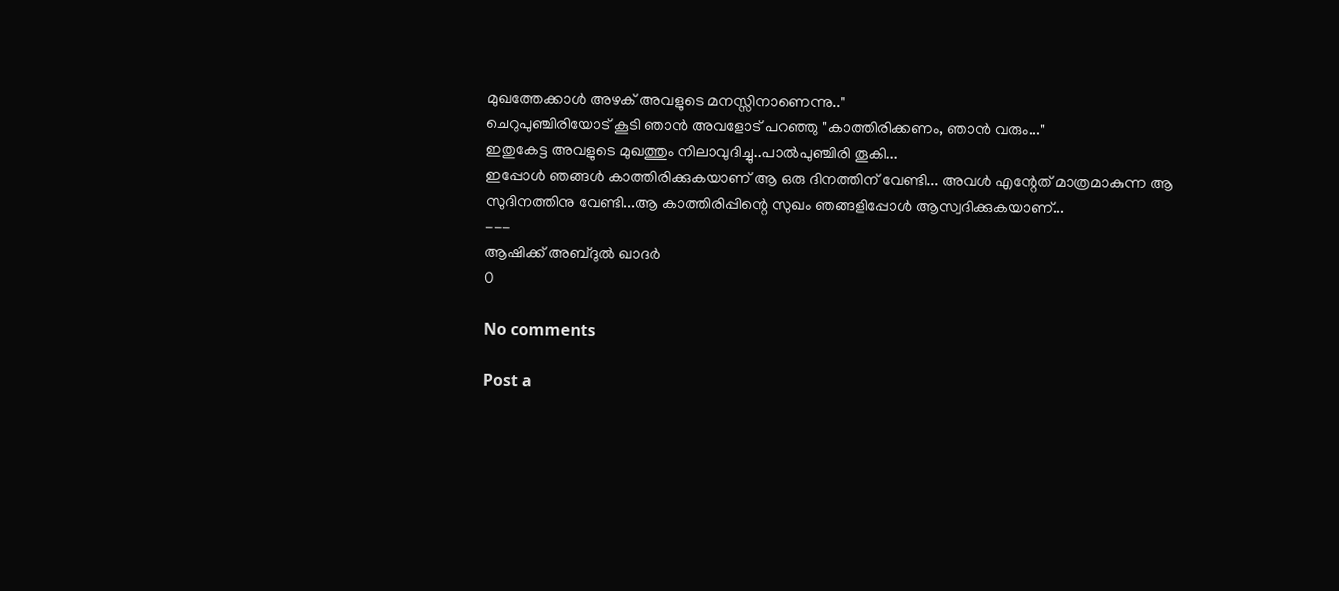മുഖത്തേക്കാൾ അഴക് അവളുടെ മനസ്സിനാണെന്നു.."
ചെറുപുഞ്ചിരിയോട് കൂടി ഞാൻ അവളോട് പറഞ്ഞു "കാത്തിരിക്കണം, ഞാൻ വരും..."
ഇതുകേട്ട അവളുടെ മുഖത്തും നിലാവുദിച്ചു..പാൽപുഞ്ചിരി തൂകി...
ഇപ്പോൾ ഞങ്ങൾ കാത്തിരിക്കുകയാണ് ആ ഒരു ദിനത്തിന് വേണ്ടി... അവൾ എന്റേത് മാത്രമാകുന്ന ആ സുദിനത്തിനു വേണ്ടി...ആ കാത്തിരിപ്പിന്റെ സുഖം ഞങ്ങളിപ്പോൾ ആസ്വദിക്കുകയാണ്...
---
ആഷിക്ക് അബ്ദുൽ ഖാദർ
0

No comments

Post a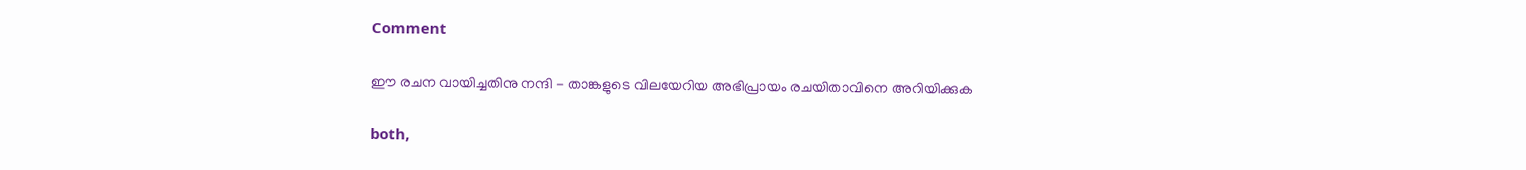Comment

ഈ രചന വായിച്ചതിനു നന്ദി - താങ്കളുടെ വിലയേറിയ അഭിപ്രായം രചയിതാവിനെ അറിയിക്കുക

both,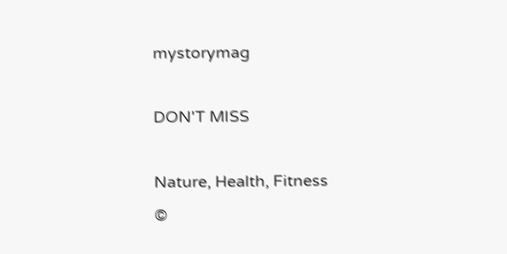mystorymag

DON'T MISS

Nature, Health, Fitness
©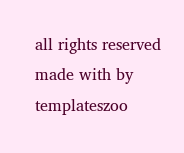all rights reserved
made with by templateszoo